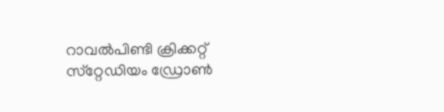റാവൽപിണ്ടി ക്രിക്കറ്റ് സ്‌റ്റേഡിയം ഡ്രോൺ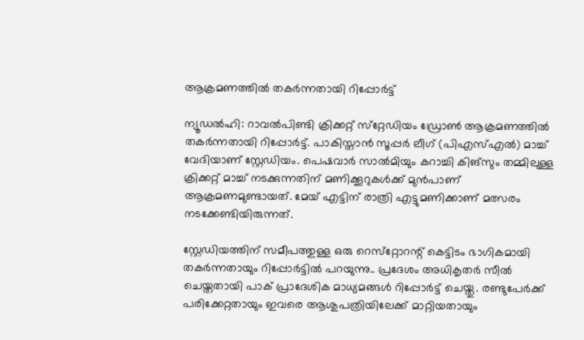ആക്രമണത്തിൽ തകർന്നതായി റിപ്പോർട്ട്

ന്യൂഡല്‍ഹി: റാവല്‍പിണ്ടി ക്രിക്കറ്റ് സ്‌റ്റേഡിയം ഡ്രോണ്‍ ആക്രമണത്തില്‍ തകര്‍ന്നതായി റിപ്പോര്‍ട്ട്‌. പാകിസ്താന്‍ സൂപ്പര്‍ ലീഗ് (പിഎസ്എല്‍) മാച്ച് വേദിയാണ് സ്റ്റേഡിയം. പെഷവാര്‍ സാല്‍മിയും കറാച്ചി കിങ്‌സും തമ്മിലുള്ള ക്രിക്കറ്റ് മാച്ച് നടക്കുന്നതിന് മണിക്കൂറുകള്‍ക്ക് മുന്‍പാണ് ആക്രമണമുണ്ടായത്. മേയ് എട്ടിന് രാത്രി എട്ടുമണിക്കാണ് മത്സരം നടക്കേണ്ടിയിരുന്നത്.

സ്റ്റേഡിയത്തിന് സമീപത്തുള്ള ഒരു റെസ്‌റ്റോറന്റ് കെട്ടിടം ഭാഗികമായി തകര്‍ന്നതായും റിപ്പോര്‍ട്ടില്‍ പറയുന്നു.. പ്രദേശം അധികൃതര്‍ സീല്‍ ചെയ്തതായി പാക് പ്രാദേശിക മാധ്യമങ്ങള്‍ റിപ്പോര്‍ട്ട് ചെയ്തു. രണ്ടുപേര്‍ക്ക് പരിക്കേറ്റതായും ഇവരെ ആശുപത്രിയിലേക്ക് മാറ്റിയതായും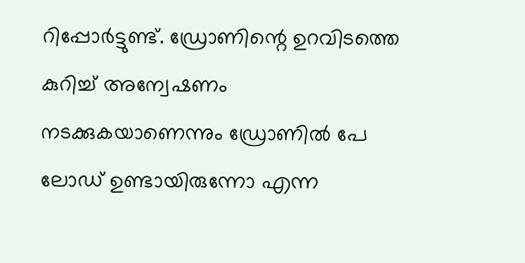റിപ്പോര്‍ട്ടുണ്ട്. ഡ്രോണിന്റെ ഉറവിടത്തെ കുറിച്ച് അന്വേഷണം നടക്കുകയാണെന്നും ഡ്രോണില്‍ പേ ലോഡ് ഉണ്ടായിരുന്നോ എന്ന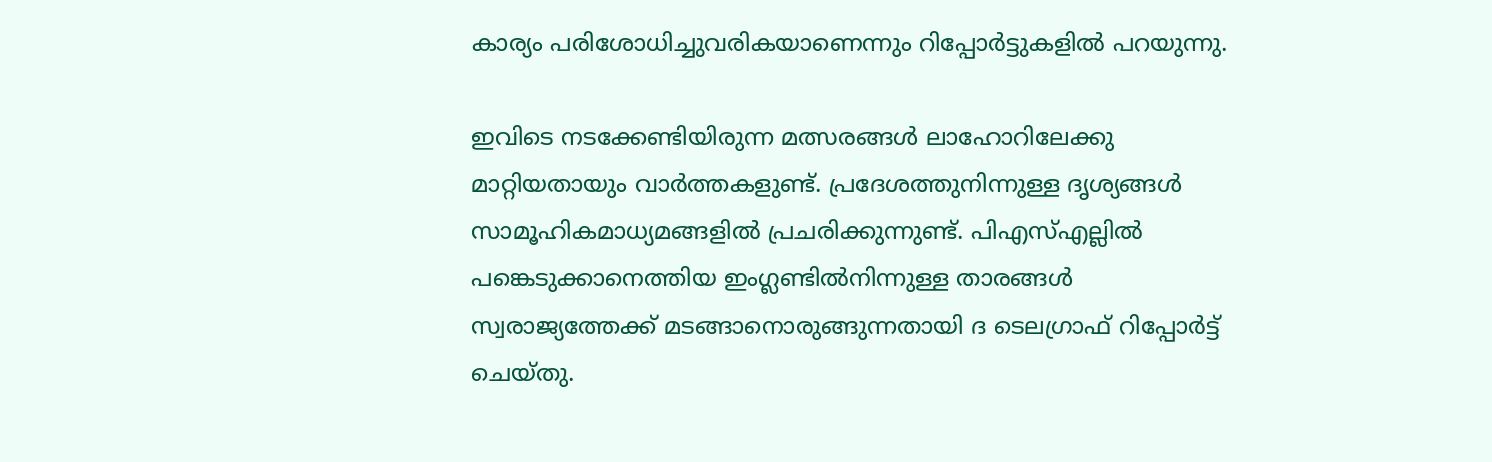കാര്യം പരിശോധിച്ചുവരികയാണെന്നും റിപ്പോര്‍ട്ടുകളില്‍ പറയുന്നു.

ഇവിടെ നടക്കേണ്ടിയിരുന്ന മത്സരങ്ങൾ ലാഹോറിലേക്കു മാറ്റിയതായും വാർത്തകളുണ്ട്. പ്രദേശത്തുനിന്നുള്ള ദൃശ്യങ്ങള്‍ സാമൂഹികമാധ്യമങ്ങളില്‍ പ്രചരിക്കുന്നുണ്ട്. പിഎസ്എല്ലില്‍ പങ്കെടുക്കാനെത്തിയ ഇംഗ്ലണ്ടില്‍നിന്നുള്ള താരങ്ങള്‍ സ്വരാജ്യത്തേക്ക് മടങ്ങാനൊരുങ്ങുന്നതായി ദ ടെലഗ്രാഫ് റിപ്പോര്‍ട്ട് ചെയ്തു.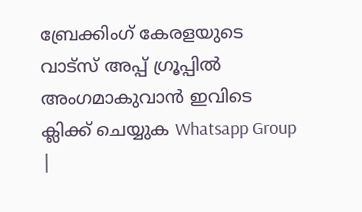ബ്രേക്കിംഗ് കേരളയുടെ വാട്സ് അപ്പ് ഗ്രൂപ്പിൽ അംഗമാകുവാൻ ഇവിടെ ക്ലിക്ക് ചെയ്യുക Whatsapp Group |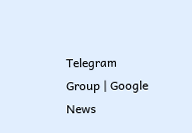Telegram Group | Google News